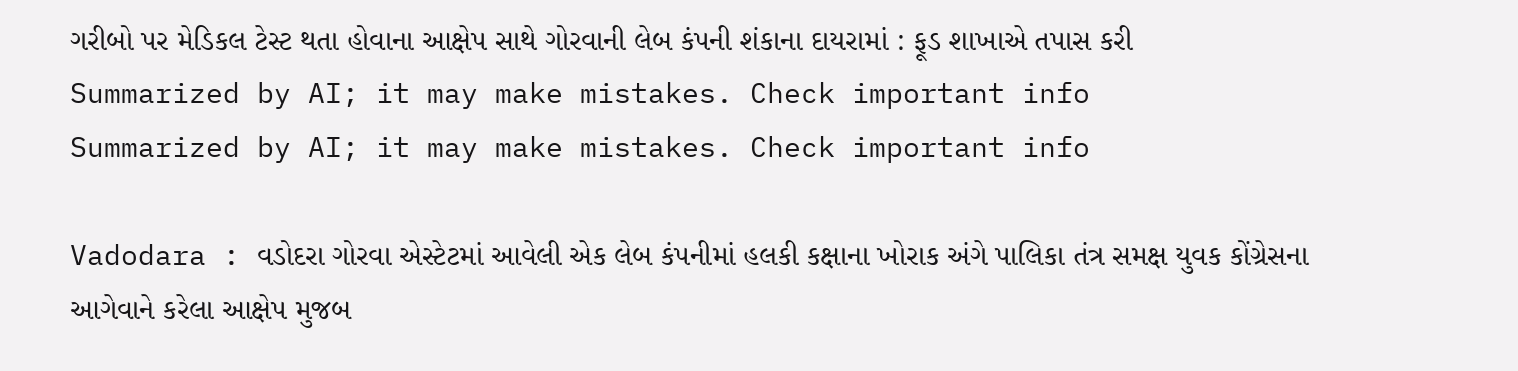ગરીબો પર મેડિકલ ટેસ્ટ થતા હોવાના આક્ષેપ સાથે ગોરવાની લેબ કંપની શંકાના દાયરામાં : ફૂડ શાખાએ તપાસ કરી
Summarized by AI; it may make mistakes. Check important info
Summarized by AI; it may make mistakes. Check important info

Vadodara : વડોદરા ગોરવા એસ્ટેટમાં આવેલી એક લેબ કંપનીમાં હલકી કક્ષાના ખોરાક અંગે પાલિકા તંત્ર સમક્ષ યુવક કોંગ્રેસના આગેવાને કરેલા આક્ષેપ મુજબ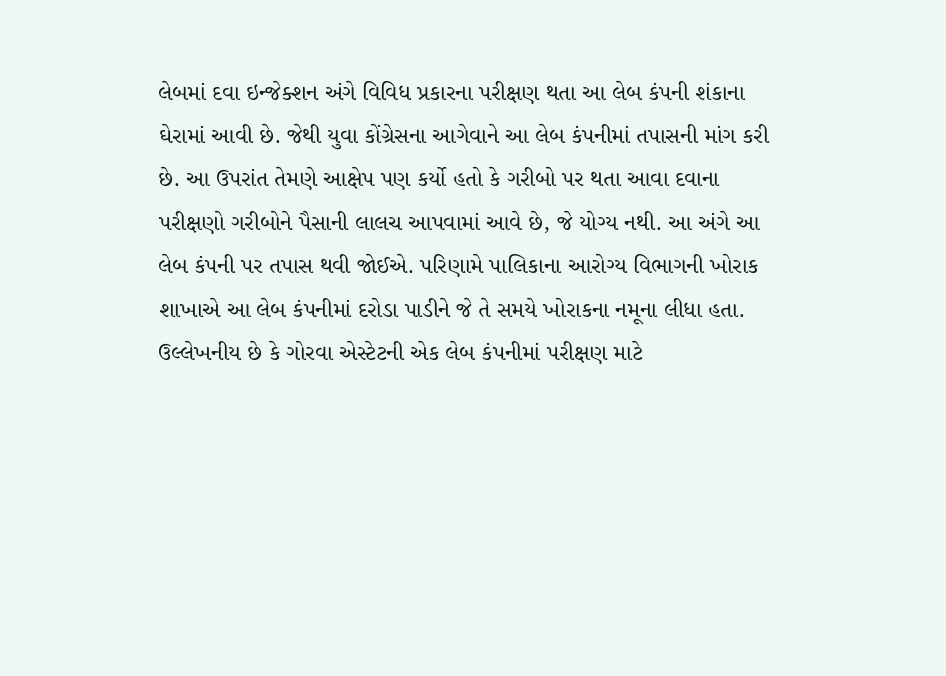લેબમાં દવા ઇન્જેક્શન અંગે વિવિધ પ્રકારના પરીક્ષણ થતા આ લેબ કંપની શંકાના ઘેરામાં આવી છે. જેથી યુવા કોંગ્રેસના આગેવાને આ લેબ કંપનીમાં તપાસની માંગ કરી છે. આ ઉપરાંત તેમણે આક્ષેપ પણ કર્યો હતો કે ગરીબો પર થતા આવા દવાના પરીક્ષણો ગરીબોને પૈસાની લાલચ આપવામાં આવે છે, જે યોગ્ય નથી. આ અંગે આ લેબ કંપની પર તપાસ થવી જોઈએ. પરિણામે પાલિકાના આરોગ્ય વિભાગની ખોરાક શાખાએ આ લેબ કંપનીમાં દરોડા પાડીને જે તે સમયે ખોરાકના નમૂના લીધા હતા.
ઉલ્લેખનીય છે કે ગોરવા એસ્ટેટની એક લેબ કંપનીમાં પરીક્ષણ માટે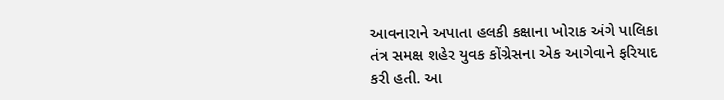આવનારાને અપાતા હલકી કક્ષાના ખોરાક અંગે પાલિકા તંત્ર સમક્ષ શહેર યુવક કોંગ્રેસના એક આગેવાને ફરિયાદ કરી હતી. આ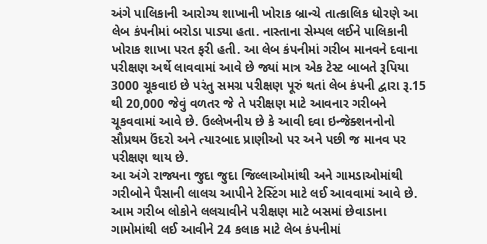અંગે પાલિકાની આરોગ્ય શાખાની ખોરાક બ્રાન્ચે તાત્કાલિક ધોરણે આ લેબ કંપનીમાં બરોડા પાડ્યા હતા. નાસ્તાના સેમ્પલ લઈને પાલિકાની ખોરાક શાખા પરત ફરી હતી. આ લેબ કંપનીમાં ગરીબ માનવને દવાના પરીક્ષણ અર્થે લાવવામાં આવે છે જ્યાં માત્ર એક ટેસ્ટ બાબતે રૂપિયા 3000 ચૂકવાઇ છે પરંતુ સમગ્ર પરીક્ષણ પૂરું થતાં લેબ કંપની દ્વારા રૂ.15 થી 20,000 જેવું વળતર જે તે પરીક્ષણ માટે આવનાર ગરીબને ચૂકવવામાં આવે છે. ઉલ્લેખનીય છે કે આવી દવા ઇન્જેક્શનનોનો સૌપ્રથમ ઉંદરો અને ત્યારબાદ પ્રાણીઓ પર અને પછી જ માનવ પર પરીક્ષણ થાય છે.
આ અંગે રાજ્યના જુદા જુદા જિલ્લાઓમાંથી અને ગામડાઓમાંથી ગરીબોને પૈસાની લાલચ આપીને ટેસ્ટિંગ માટે લઈ આવવામાં આવે છે. આમ ગરીબ લોકોને લલચાવીને પરીક્ષણ માટે બસમાં છેવાડાના ગામોમાંથી લઈ આવીને 24 કલાક માટે લેબ કંપનીમાં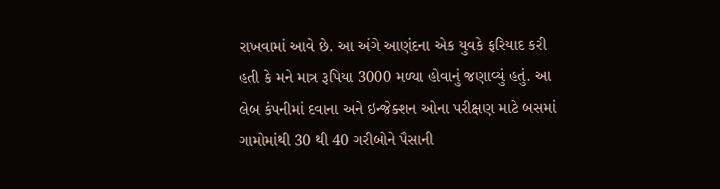રાખવામાં આવે છે. આ અંગે આણંદના એક યુવકે ફરિયાદ કરી હતી કે મને માત્ર રૂપિયા 3000 મળ્યા હોવાનું જણાવ્યું હતું. આ લેબ કંપનીમાં દવાના અને ઇન્જેક્શન ઓના પરીક્ષણ માટે બસમાં ગામોમાંથી 30 થી 40 ગરીબોને પૈસાની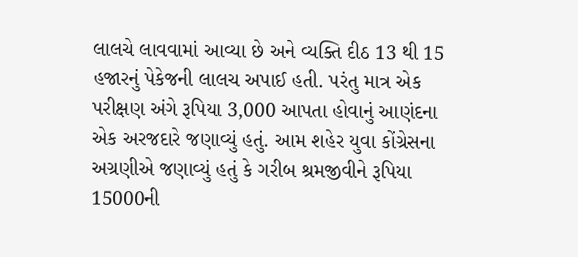લાલચે લાવવામાં આવ્યા છે અને વ્યક્તિ દીઠ 13 થી 15 હજારનું પેકેજની લાલચ અપાઈ હતી. પરંતુ માત્ર એક પરીક્ષણ અંગે રૂપિયા 3,000 આપતા હોવાનું આણંદના એક અરજદારે જણાવ્યું હતું. આમ શહેર યુવા કોંગ્રેસના અગ્રણીએ જણાવ્યું હતું કે ગરીબ શ્રમજીવીને રૂપિયા 15000ની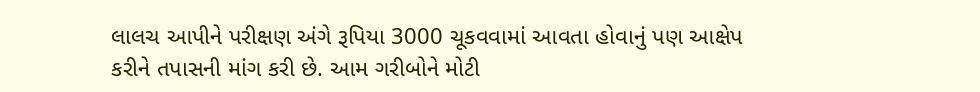લાલચ આપીને પરીક્ષણ અંગે રૂપિયા 3000 ચૂકવવામાં આવતા હોવાનું પણ આક્ષેપ કરીને તપાસની માંગ કરી છે. આમ ગરીબોને મોટી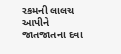રકમની લાલચ આપીને જાતજાતના દવા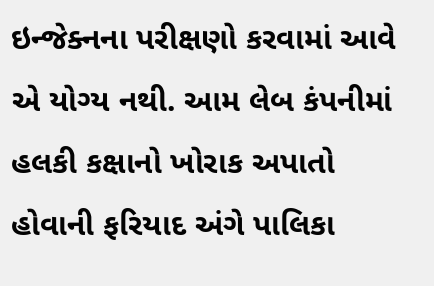ઇન્જેક્નના પરીક્ષણો કરવામાં આવે એ યોગ્ય નથી. આમ લેબ કંપનીમાં હલકી કક્ષાનો ખોરાક અપાતો હોવાની ફરિયાદ અંગે પાલિકા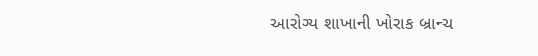આરોગ્ય શાખાની ખોરાક બ્રાન્ચ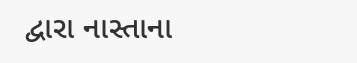દ્વારા નાસ્તાના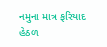નમુના માત્ર ફરિયાદ હેઠળ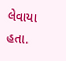લેવાયા હતા.